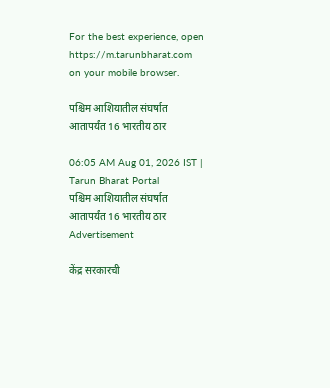For the best experience, open
https://m.tarunbharat.com
on your mobile browser.

पश्चिम आशियातील संघर्षात आतापर्यंत 16 भारतीय ठार

06:05 AM Aug 01, 2026 IST | Tarun Bharat Portal
पश्चिम आशियातील संघर्षात आतापर्यंत 16 भारतीय ठार
Advertisement

केंद्र सरकारची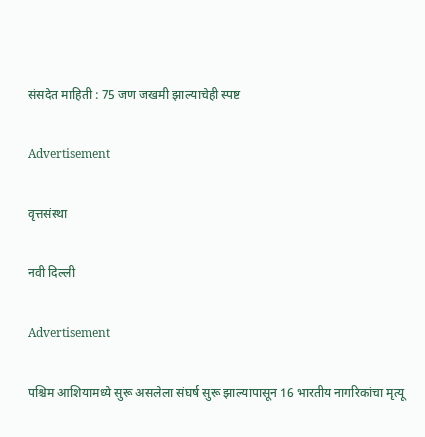संसदेत माहिती : 75 जण जखमी झाल्याचेही स्पष्ट

Advertisement

वृत्तसंस्था

नवी दिल्ली

Advertisement

पश्चिम आशियामध्ये सुरू असलेला संघर्ष सुरू झाल्यापासून 16 भारतीय नागरिकांचा मृत्यू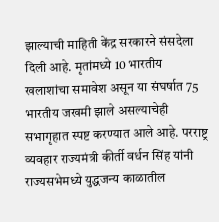झाल्याची माहिती केंद्र सरकारने संसदेला दिली आहे. मृतांमध्ये 10 भारतीय खलाशांचा समावेश असून या संघर्षात 75 भारतीय जखमी झाले असल्याचेही सभागृहात स्पष्ट करण्यात आले आहे. परराष्ट्र व्यवहार राज्यमंत्री कीर्ती वर्धन सिंह यांनी राज्यसभेमध्ये युद्धजन्य काळातील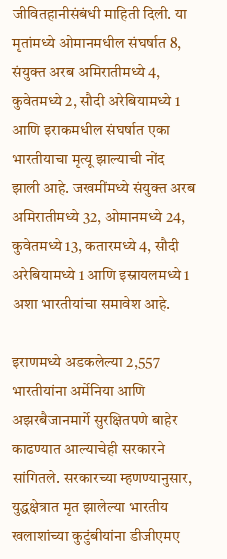जीवितहानीसंबंधी माहिती दिली. या मृतांमध्ये ओमानमधील संघर्षात 8, संयुक्त अरब अमिरातीमध्ये 4, कुवेतमध्ये 2, सौदी अरेबियामध्ये 1 आणि इराकमधील संघर्षात एका भारतीयाचा मृत्यू झाल्याची नोंद झाली आहे. जखमींमध्ये संयुक्त अरब अमिरातीमध्ये 32, ओमानमध्ये 24, कुवेतमध्ये 13, कतारमध्ये 4, सौदी अरेबियामध्ये 1 आणि इस्रायलमध्ये 1 अशा भारतीयांचा समावेश आहे.

इराणमध्ये अडकलेल्या 2,557 भारतीयांना अर्मेनिया आणि अझरबैजानमार्गे सुरक्षितपणे बाहेर काढण्यात आल्याचेही सरकारने सांगितले. सरकारच्या म्हणण्यानुसार, युद्धक्षेत्रात मृत झालेल्या भारतीय खलाशांच्या कुटुंबीयांना डीजीएमए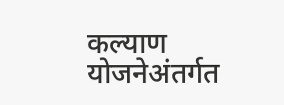कल्याण योजनेअंतर्गत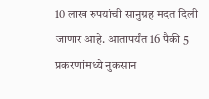10 लाख रुपयांची सानुग्रह मदत दिली जाणार आहे. आतापर्यंत 16 पैकी 5 प्रकरणांमध्ये नुकसान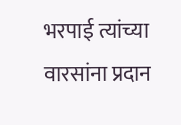भरपाई त्यांच्या वारसांना प्रदान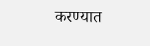करण्यात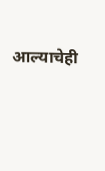आल्याचेही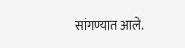सांगण्यात आले.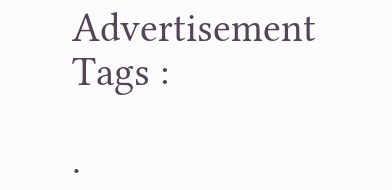Advertisement
Tags :

.